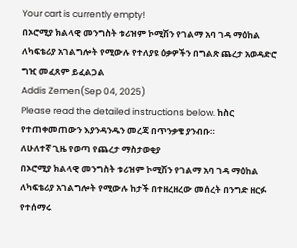Your cart is currently empty!
በኦሮሚያ ክልላዊ መንግስት ቱሪዝም ኮሚሽን የገልማ አባ ገዳ ማዕከል ለካፍቴሪያ አገልግሎት የሚውሉ የተለያዩ ዕቃዎችን በግልጽ ጨረታ አወዳድሮ ግዢ መፈጸም ይፈልጋል
Addis Zemen(Sep 04, 2025)
Please read the detailed instructions below. ከስር የተጠቀመጠውን እያንዳንዱን መረጃ በጥንቃቄ ያንብቡ።
ለሁለተኛ ጊዜ የወጣ የጨረታ ማስታወቂያ
በኦሮሚያ ክልላዊ መንግስት ቱሪዝም ኮሚሽን የገልማ አባ ገዳ ማዕከል ለካፍቴሪያ አገልግሎት የሚውሉ ከታች በተዘረዘረው መሰረት በንግድ ዘርፉ የተሰማሩ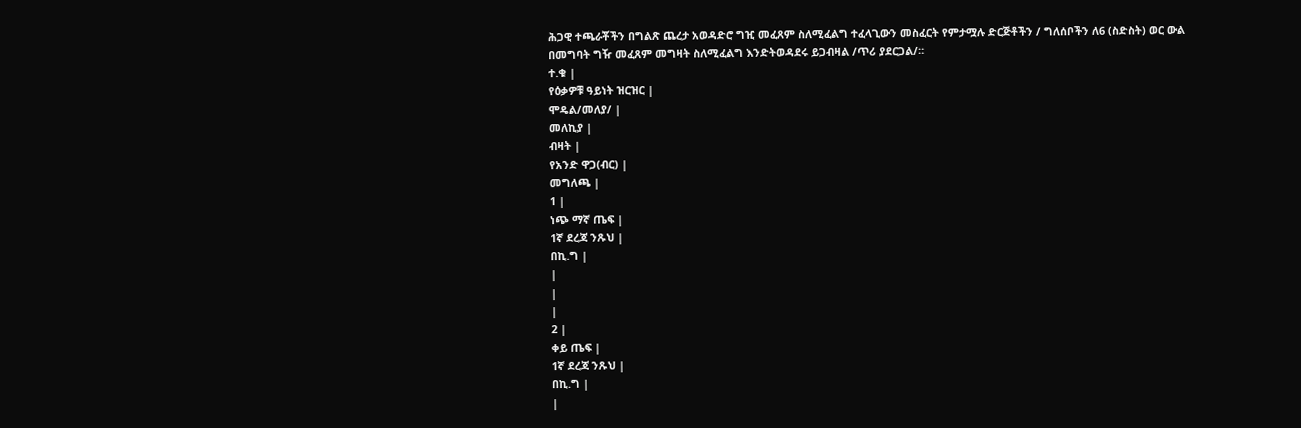ሕጋዊ ተጫራቾችን በግልጽ ጨረታ አወዳድሮ ግዢ መፈጸም ስለሚፈልግ ተፈላጊውን መስፈርት የምታሟሉ ድርጅቶችን / ግለሰቦችን ለ6 (ስድስት) ወር ውል በመግባት ግዥ መፈጸም መግዛት ስለሚፈልግ እንድትወዳደሩ ይጋብዛል /ጥሪ ያደርጋል/።
ተ.ቁ |
የዕቃዎቹ ዓይነት ዝርዝር |
ሞዴል/መለያ/ |
መለኪያ |
ብዛት |
የአንድ ዋጋ(ብር) |
መግለጫ |
1 |
ነጭ ማኛ ጤፍ |
1ኛ ደረጃ ንጹህ |
በኪ.ግ |
|
|
|
2 |
ቀይ ጤፍ |
1ኛ ደረጃ ንጹህ |
በኪ.ግ |
|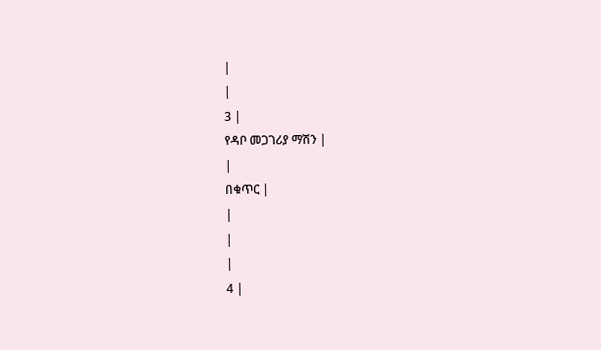|
|
3 |
የዳቦ መጋገሪያ ማሽን |
|
በቁጥር |
|
|
|
4 |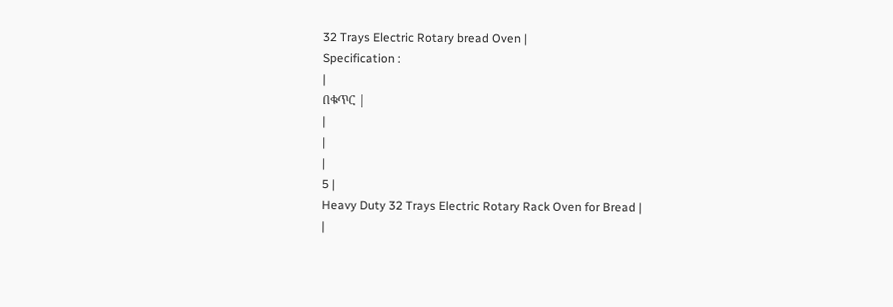32 Trays Electric Rotary bread Oven |
Specification :
|
በቁጥር |
|
|
|
5 |
Heavy Duty 32 Trays Electric Rotary Rack Oven for Bread |
|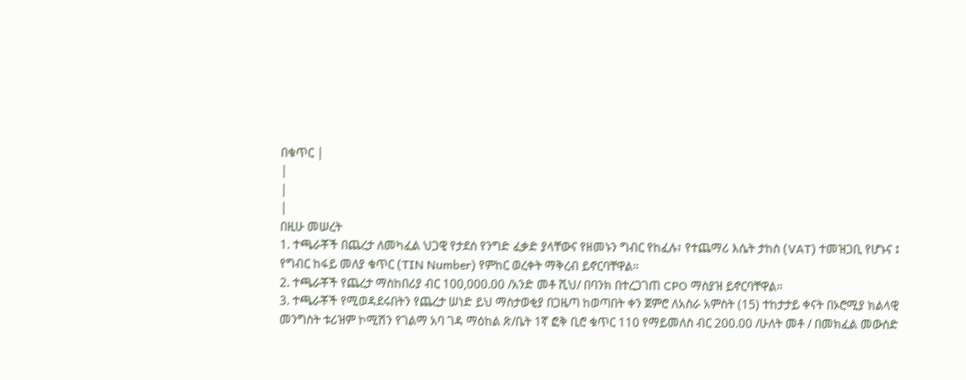በቁጥር |
|
|
|
በዚሁ መሠረት
1. ተጫራቾች በጨረታ ለመካፈል ህጋዊ የታደሰ የንግድ ፈቃድ ያላቸውና የዘመኑን ግብር የከፈሉ፣ የተጨማሪ እሴት ታከስ (VAT) ተመዝጋቢ የሆኑና ፤ የግብር ከፋይ መለያ ቁጥር (TIN Number) የምከር ወረቀት ማቅረብ ይኖርባቸዋል።
2. ተጫራቾች የጨረታ ማስከበሪያ ብር 100,000.00 /አንድ መቶ ሺህ/ በባንክ በተረጋገጠ CPO ማስያዝ ይኖርባቸዋል።
3. ተጫራቾች የሚወዳደሩበትን የጨረታ ሠነድ ይህ ማስታወቂያ በጋዜጣ ከወጣበት ቀን ጀምሮ ለአስራ አምስት (15) ተከታታይ ቀናት በኦሮሚያ ክልላዊ መንግስት ቱሪዝም ኮሚሽን የገልማ አባ ገዳ ማዕከል ጽ/ቤት 1ኛ ፎቅ ቢሮ ቁጥር 110 የማይመለስ ብር 200.00 /ሁለት መቶ / በመክፈል መውሰድ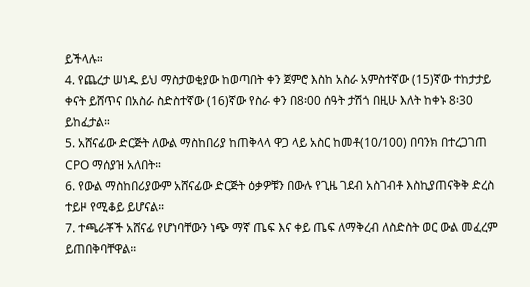ይችላሉ።
4. የጨረታ ሠነዱ ይህ ማስታወቂያው ከወጣበት ቀን ጀምሮ እስከ አስራ አምስተኛው (15)ኛው ተከታታይ ቀናት ይሸጥና በአስራ ስድስተኛው (16)ኛው የስራ ቀን በ8፡00 ሰዓት ታሽጎ በዚሁ እለት ከቀኑ 8፡30 ይከፈታል።
5. አሸናፊው ድርጅት ለውል ማስከበሪያ ከጠቅላላ ዋጋ ላይ አስር ከመቶ(10/100) በባንክ በተረጋገጠ CPO ማሰያዝ አለበት።
6. የውል ማስከበሪያውም አሸናፊው ድርጅት ዕቃዎቹን በውሉ የጊዜ ገደብ አስገብቶ እስኪያጠናቅቅ ድረስ ተይዞ የሚቆይ ይሆናል።
7. ተጫራቾች አሸናፊ የሆነባቸውን ነጭ ማኛ ጤፍ እና ቀይ ጤፍ ለማቅረብ ለስድስት ወር ውል መፈረም ይጠበቅባቸዋል።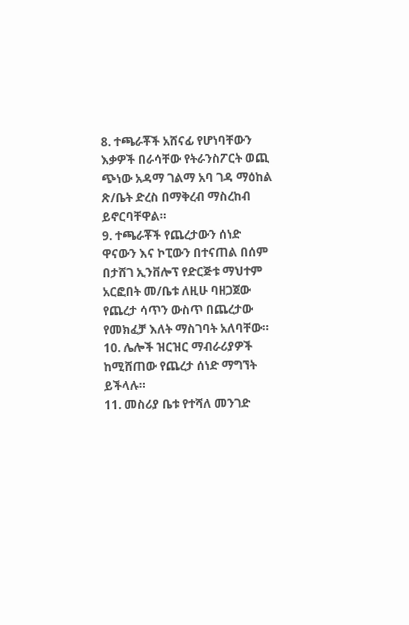8. ተጫራቾች አሸናፊ የሆነባቸውን እቃዎች በራሳቸው የትራንስፖርት ወጪ ጭነው አዳማ ገልማ አባ ገዳ ማዕከል ጽ/ቤት ድረስ በማቅረብ ማስረከብ ይኖርባቸዋል።
9. ተጫራቾች የጨረታውን ሰነድ ዋናውን እና ኮፒውን በተናጠል በሰም በታሸገ ኢንቨሎፕ የድርጅቱ ማህተም አርፎበት መ/ቤቱ ለዚሁ ባዘጋጀው የጨረታ ሳጥን ውስጥ በጨረታው የመክፈቻ እለት ማስገባት አለባቸው።
10. ሌሎች ዝርዝር ማብራሪያዎች ከሚሸጠው የጨረታ ሰነድ ማግኘት ይችላሉ።
11. መስሪያ ቤቱ የተሻለ መንገድ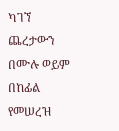ካገኘ ጨረታውን በሙሉ ወይም በከፊል የመሠረዝ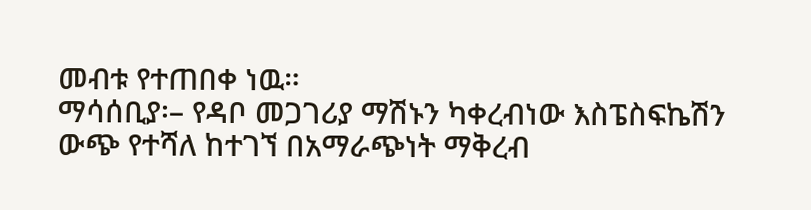መብቱ የተጠበቀ ነዉ።
ማሳሰቢያ፡– የዳቦ መጋገሪያ ማሽኑን ካቀረብነው እስፔስፍኬሽን ውጭ የተሻለ ከተገኘ በአማራጭነት ማቅረብ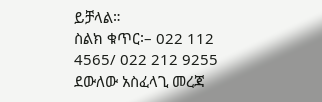ይቻላል።
ስልክ ቁጥር፡– 022 112 4565/ 022 212 9255 ደውለው አስፈላጊ መረጃ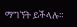ማግኘት ይችላሉ።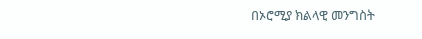በኦሮሚያ ክልላዊ መንግስት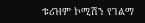ቱሪዝም ኮሚሽን የገልማ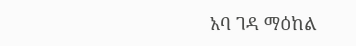አባ ገዳ ማዕከል